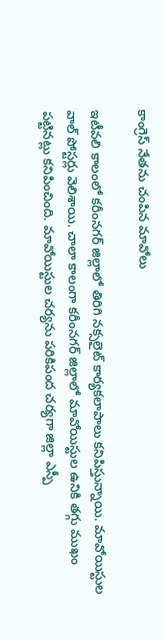కాంగ్రెస్ నేతను చంపిన మావోలు

ఇటీవలి కాలంలో కరీంనగర్ జిల్లాలో తిరిగి నక్సలైట్ కార్యకలాపాలు కనిపిస్తున్నాయి. మావోయిస్టుల వాల్ పోస్టర్లు వెలిశాయి. చాలా కాలంగా కరీంనగర్ జిల్లాలో మావోయిస్టుల ఉనికి తగ్గు ముఖం పట్టినట్లు కనిపించింది. మావోయిస్టుల చర్యను పరికిపంద చర్యగా జిల్లా ఎస్పీ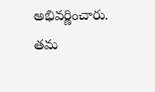అభివర్ణించారు. తమ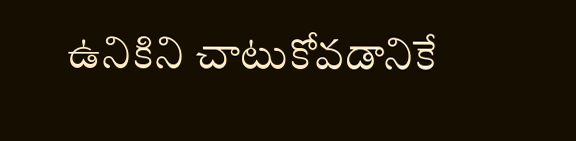ఉనికిని చాటుకోవడానికే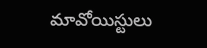మావోయిస్టులు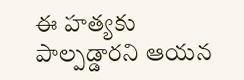ఈ హత్యకు పాల్పడ్డారని ఆయన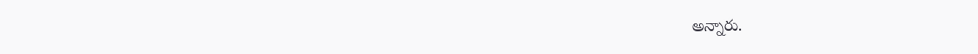అన్నారు.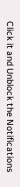Click it and Unblock the Notifications